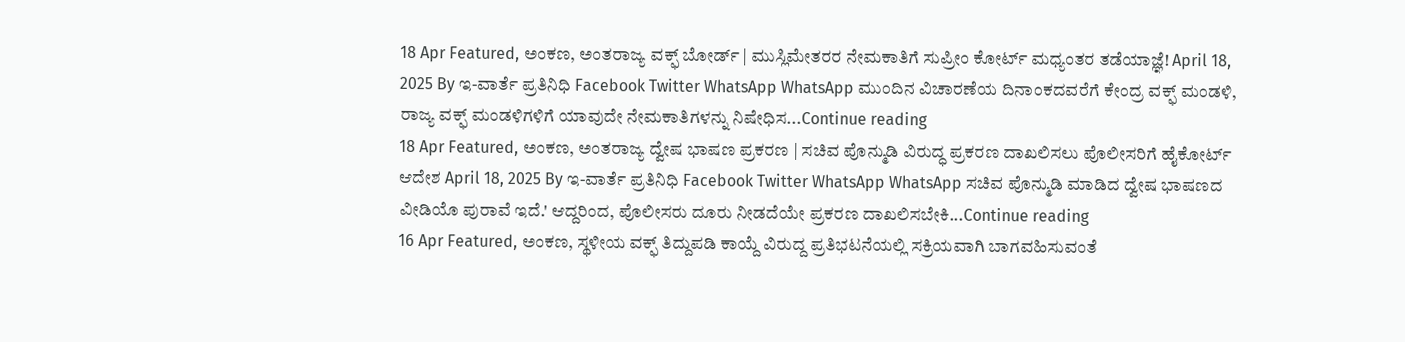18 Apr Featured, ಅಂಕಣ, ಅಂತರಾಜ್ಯ ವಕ್ಫ್ ಬೋರ್ಡ್ | ಮುಸ್ಲಿಮೇತರರ ನೇಮಕಾತಿಗೆ ಸುಪ್ರೀಂ ಕೋರ್ಟ್ ಮಧ್ಯಂತರ ತಡೆಯಾಜ್ಞೆ! April 18, 2025 By ಇ-ವಾರ್ತೆ ಪ್ರತಿನಿಧಿ Facebook Twitter WhatsApp WhatsApp ಮುಂದಿನ ವಿಚಾರಣೆಯ ದಿನಾಂಕದವರೆಗೆ ಕೇಂದ್ರ ವಕ್ಫ್ ಮಂಡಳಿ, ರಾಜ್ಯ ವಕ್ಫ್ ಮಂಡಳಿಗಳಿಗೆ ಯಾವುದೇ ನೇಮಕಾತಿಗಳನ್ನು ನಿಷೇಧಿಸ...Continue reading
18 Apr Featured, ಅಂಕಣ, ಅಂತರಾಜ್ಯ ದ್ವೇಷ ಭಾಷಣ ಪ್ರಕರಣ | ಸಚಿವ ಪೊನ್ಮುಡಿ ವಿರುದ್ಧ ಪ್ರಕರಣ ದಾಖಲಿಸಲು ಪೊಲೀಸರಿಗೆ ಹೈಕೋರ್ಟ್ ಆದೇಶ April 18, 2025 By ಇ-ವಾರ್ತೆ ಪ್ರತಿನಿಧಿ Facebook Twitter WhatsApp WhatsApp ಸಚಿವ ಪೊನ್ಮುಡಿ ಮಾಡಿದ ದ್ವೇಷ ಭಾಷಣದ ವೀಡಿಯೊ ಪುರಾವೆ ಇದೆ.' ಆದ್ದರಿಂದ, ಪೊಲೀಸರು ದೂರು ನೀಡದೆಯೇ ಪ್ರಕರಣ ದಾಖಲಿಸಬೇಕಿ...Continue reading
16 Apr Featured, ಅಂಕಣ, ಸ್ಥಳೀಯ ವಕ್ಫ್ ತಿದ್ದುಪಡಿ ಕಾಯ್ದೆ ವಿರುದ್ದ ಪ್ರತಿಭಟನೆಯಲ್ಲಿ ಸಕ್ರಿಯವಾಗಿ ಬಾಗವಹಿಸುವಂತೆ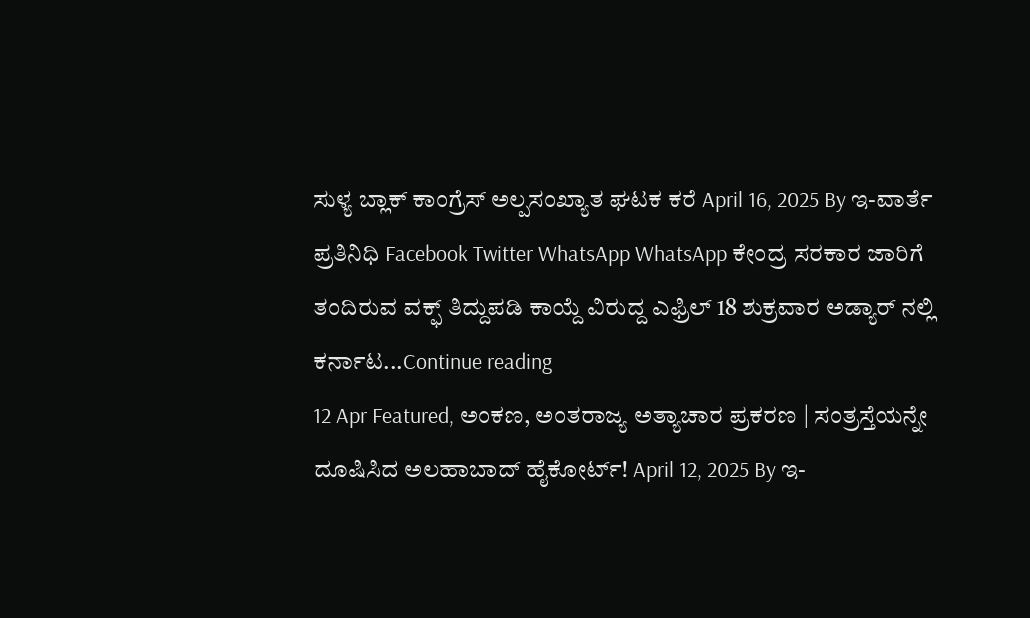ಸುಳ್ಯ ಬ್ಲಾಕ್ ಕಾಂಗ್ರೆಸ್ ಅಲ್ಪಸಂಖ್ಯಾತ ಘಟಕ ಕರೆ April 16, 2025 By ಇ-ವಾರ್ತೆ ಪ್ರತಿನಿಧಿ Facebook Twitter WhatsApp WhatsApp ಕೇಂದ್ರ ಸರಕಾರ ಜಾರಿಗೆ ತಂದಿರುವ ವಕ್ಫ್ ತಿದ್ದುಪಡಿ ಕಾಯ್ದೆ ವಿರುದ್ದ ಎಫ್ರಿಲ್ 18 ಶುಕ್ರವಾರ ಅಡ್ಯಾರ್ ನಲ್ಲಿ ಕರ್ನಾಟ...Continue reading
12 Apr Featured, ಅಂಕಣ, ಅಂತರಾಜ್ಯ ಅತ್ಯಾಚಾರ ಪ್ರಕರಣ | ಸಂತ್ರಸ್ತೆಯನ್ನೇ ದೂಷಿಸಿದ ಅಲಹಾಬಾದ್ ಹೈಕೋರ್ಟ್! April 12, 2025 By ಇ-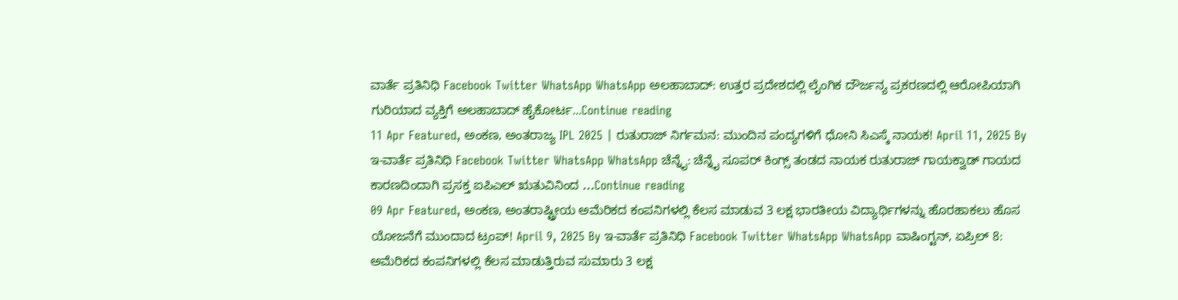ವಾರ್ತೆ ಪ್ರತಿನಿಧಿ Facebook Twitter WhatsApp WhatsApp ಅಲಹಾಬಾದ್: ಉತ್ತರ ಪ್ರದೇಶದಲ್ಲಿ ಲೈಂಗಿಕ ದೌರ್ಜನ್ಯ ಪ್ರಕರಣದಲ್ಲಿ ಆರೋಪಿಯಾಗಿ ಗುರಿಯಾದ ವ್ಯಕ್ತಿಗೆ ಅಲಹಾಬಾದ್ ಹೈಕೋರ್ಟ...Continue reading
11 Apr Featured, ಅಂಕಣ, ಅಂತರಾಜ್ಯ IPL 2025 | ರುತುರಾಜ್ ನಿರ್ಗಮನ: ಮುಂದಿನ ಪಂದ್ಯಗಳಿಗೆ ಧೋನಿ ಸಿಎಸ್ಕೆ ನಾಯಕ! April 11, 2025 By ಇ-ವಾರ್ತೆ ಪ್ರತಿನಿಧಿ Facebook Twitter WhatsApp WhatsApp ಚೆನ್ನೈ: ಚೆನ್ನೈ ಸೂಪರ್ ಕಿಂಗ್ಸ್ ತಂಡದ ನಾಯಕ ರುತುರಾಜ್ ಗಾಯಕ್ವಾಡ್ ಗಾಯದ ಕಾರಣದಿಂದಾಗಿ ಪ್ರಸಕ್ತ ಐಪಿಎಲ್ ಋತುವಿನಿಂದ ...Continue reading
09 Apr Featured, ಅಂಕಣ, ಅಂತರಾಷ್ಟ್ರೀಯ ಅಮೆರಿಕದ ಕಂಪನಿಗಳಲ್ಲಿ ಕೆಲಸ ಮಾಡುವ 3 ಲಕ್ಷ ಭಾರತೀಯ ವಿದ್ಯಾರ್ಥಿಗಳನ್ನು ಹೊರಹಾಕಲು ಹೊಸ ಯೋಜನೆಗೆ ಮುಂದಾದ ಟ್ರಂಪ್! April 9, 2025 By ಇ-ವಾರ್ತೆ ಪ್ರತಿನಿಧಿ Facebook Twitter WhatsApp WhatsApp ವಾಷಿಂಗ್ಟನ್, ಏಪ್ರಿಲ್ 8: ಅಮೆರಿಕದ ಕಂಪನಿಗಳಲ್ಲಿ ಕೆಲಸ ಮಾಡುತ್ತಿರುವ ಸುಮಾರು 3 ಲಕ್ಷ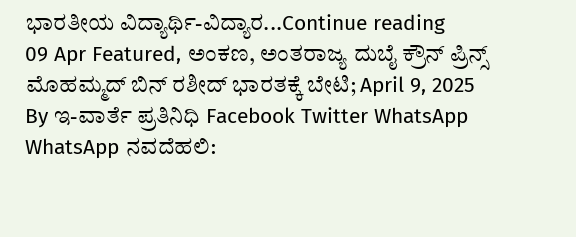ಭಾರತೀಯ ವಿದ್ಯಾರ್ಥಿ-ವಿದ್ಯಾರ...Continue reading
09 Apr Featured, ಅಂಕಣ, ಅಂತರಾಜ್ಯ ದುಬೈ ಕ್ರೌನ್ ಪ್ರಿನ್ಸ್ ಮೊಹಮ್ಮದ್ ಬಿನ್ ರಶೀದ್ ಭಾರತಕ್ಕೆ ಬೇಟಿ; April 9, 2025 By ಇ-ವಾರ್ತೆ ಪ್ರತಿನಿಧಿ Facebook Twitter WhatsApp WhatsApp ನವದೆಹಲಿ: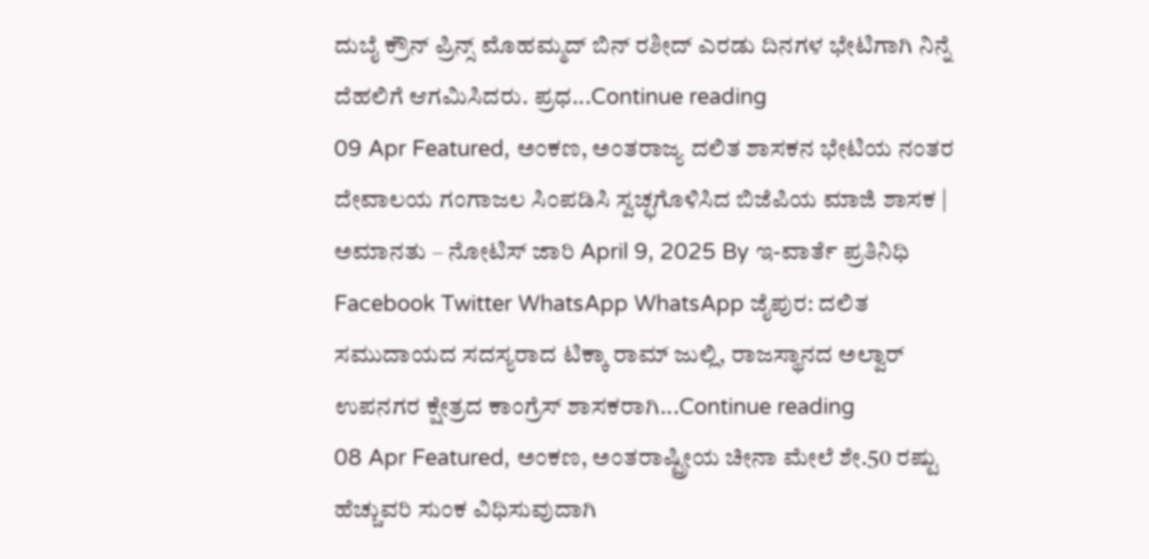ದುಬೈ ಕ್ರೌನ್ ಪ್ರಿನ್ಸ್ ಮೊಹಮ್ಮದ್ ಬಿನ್ ರಶೀದ್ ಎರಡು ದಿನಗಳ ಭೇಟಿಗಾಗಿ ನಿನ್ನೆ ದೆಹಲಿಗೆ ಆಗಮಿಸಿದರು. ಪ್ರಧ...Continue reading
09 Apr Featured, ಅಂಕಣ, ಅಂತರಾಜ್ಯ ದಲಿತ ಶಾಸಕನ ಭೇಟಿಯ ನಂತರ ದೇವಾಲಯ ಗಂಗಾಜಲ ಸಿಂಪಡಿಸಿ ಸ್ವಚ್ಛಗೊಳಿಸಿದ ಬಿಜೆಪಿಯ ಮಾಜಿ ಶಾಸಕ | ಅಮಾನತು – ನೋಟಿಸ್ ಜಾರಿ April 9, 2025 By ಇ-ವಾರ್ತೆ ಪ್ರತಿನಿಧಿ Facebook Twitter WhatsApp WhatsApp ಜೈಪುರ: ದಲಿತ ಸಮುದಾಯದ ಸದಸ್ಯರಾದ ಟಿಕ್ಕಾ ರಾಮ್ ಜುಲ್ಲಿ, ರಾಜಸ್ಥಾನದ ಅಲ್ವಾರ್ ಉಪನಗರ ಕ್ಷೇತ್ರದ ಕಾಂಗ್ರೆಸ್ ಶಾಸಕರಾಗಿ...Continue reading
08 Apr Featured, ಅಂಕಣ, ಅಂತರಾಷ್ಟ್ರೀಯ ಚೀನಾ ಮೇಲೆ ಶೇ.50 ರಷ್ಟು ಹೆಚ್ಚುವರಿ ಸುಂಕ ವಿಧಿಸುವುದಾಗಿ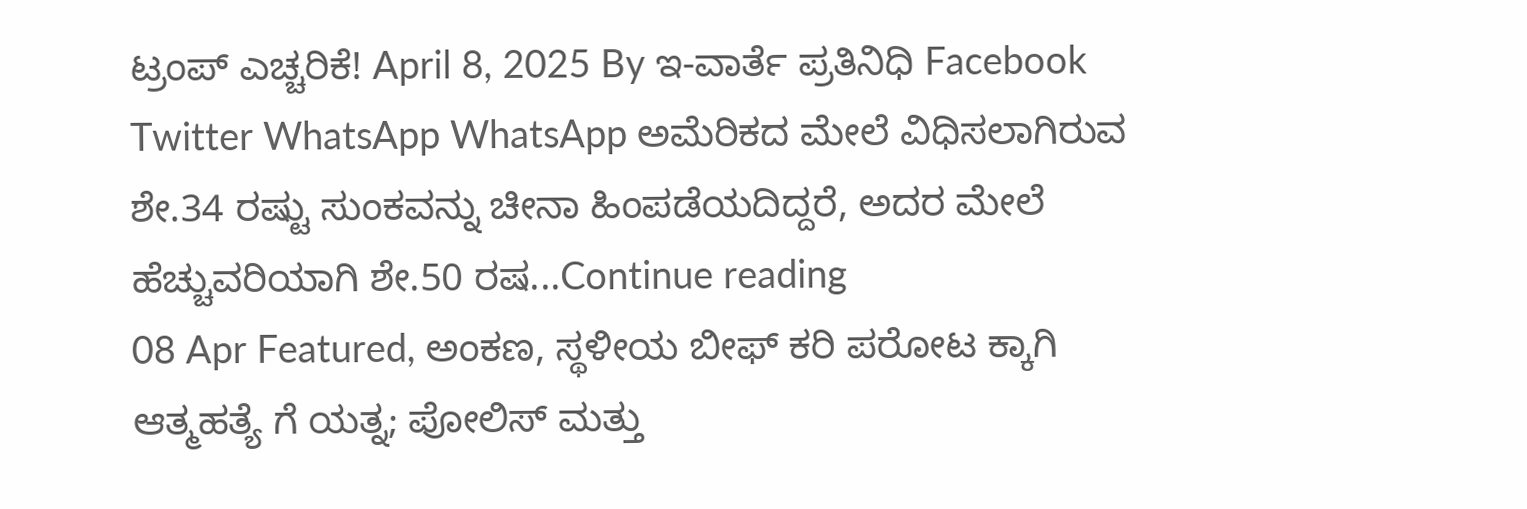ಟ್ರಂಪ್ ಎಚ್ಚರಿಕೆ! April 8, 2025 By ಇ-ವಾರ್ತೆ ಪ್ರತಿನಿಧಿ Facebook Twitter WhatsApp WhatsApp ಅಮೆರಿಕದ ಮೇಲೆ ವಿಧಿಸಲಾಗಿರುವ ಶೇ.34 ರಷ್ಟು ಸುಂಕವನ್ನು ಚೀನಾ ಹಿಂಪಡೆಯದಿದ್ದರೆ, ಅದರ ಮೇಲೆ ಹೆಚ್ಚುವರಿಯಾಗಿ ಶೇ.50 ರಷ...Continue reading
08 Apr Featured, ಅಂಕಣ, ಸ್ಥಳೀಯ ಬೀಫ್ ಕರಿ ಪರೋಟ ಕ್ಕಾಗಿ ಆತ್ಮಹತ್ಯೆ ಗೆ ಯತ್ನ; ಪೋಲಿಸ್ ಮತ್ತು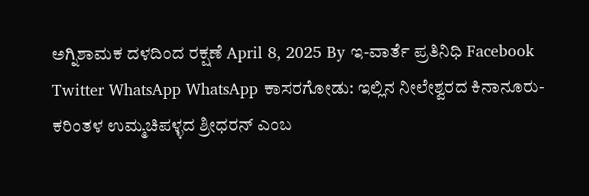ಅಗ್ನಿಶಾಮಕ ದಳದಿಂದ ರಕ್ಷಣೆ April 8, 2025 By ಇ-ವಾರ್ತೆ ಪ್ರತಿನಿಧಿ Facebook Twitter WhatsApp WhatsApp ಕಾಸರಗೋಡು: ಇಲ್ಲಿನ ನೀಲೇಶ್ವರದ ಕಿನಾನೂರು-ಕರಿಂತಳ ಉಮ್ಮಚಿಪಳ್ಳದ ಶ್ರೀಧರನ್ ಎಂಬ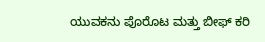ಯುವಕನು ಪೊರೊಟ ಮತ್ತು ಬೀಫ್ ಕರಿ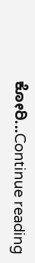ಕೋರಿ...Continue reading